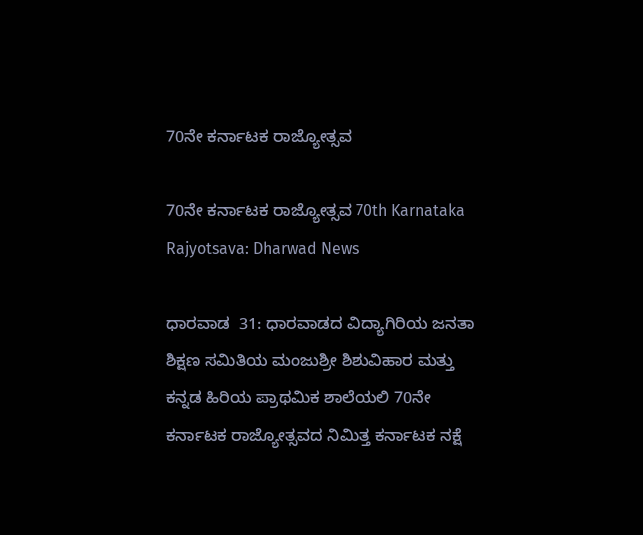70ನೇ ಕರ್ನಾಟಕ ರಾಜ್ಯೋತ್ಸವ

70ನೇ ಕರ್ನಾಟಕ ರಾಜ್ಯೋತ್ಸವ 70th Karnataka Rajyotsava: Dharwad News

ಧಾರವಾಡ  31: ಧಾರವಾಡದ ವಿದ್ಯಾಗಿರಿಯ ಜನತಾ ಶಿಕ್ಷಣ ಸಮಿತಿಯ ಮಂಜುಶ್ರೀ ಶಿಶುವಿಹಾರ ಮತ್ತು ಕನ್ನಡ ಹಿರಿಯ ಪ್ರಾಥಮಿಕ ಶಾಲೆಯಲಿ 70ನೇ ಕರ್ನಾಟಕ ರಾಜ್ಯೋತ್ಸವದ ನಿಮಿತ್ತ ಕರ್ನಾಟಕ ನಕ್ಷೆ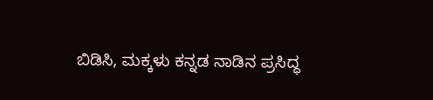ಬಿಡಿಸಿ, ಮಕ್ಕಳು ಕನ್ನಡ ನಾಡಿನ ಪ್ರಸಿದ್ಧ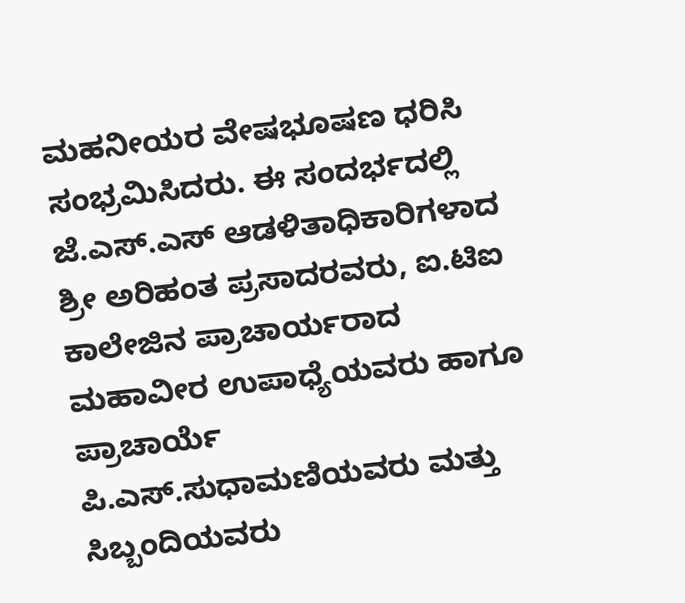ಮಹನೀಯರ ವೇಷಭೂಷಣ ಧರಿಸಿ ಸಂಭ್ರಮಿಸಿದರು. ಈ ಸಂದರ್ಭದಲ್ಲಿ ಜೆ.ಎಸ್‌.ಎಸ್ ಆಡಳಿತಾಧಿಕಾರಿಗಳಾದ ಶ್ರೀ ಅರಿಹಂತ ಪ್ರಸಾದರವರು, ಐ.ಟಿಐ ಕಾಲೇಜಿನ ಪ್ರಾಚಾರ್ಯರಾದ   ಮಹಾವೀರ ಉಪಾಧ್ಯೆಯವರು ಹಾಗೂ ಪ್ರಾಚಾರ್ಯೆ   ಪಿ.ಎಸ್‌.ಸುಧಾಮಣಿಯವರು ಮತ್ತು ಸಿಬ್ಬಂದಿಯವರು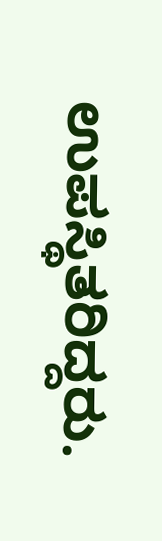ಉಪಸ್ಥಿತರಿದ್ದರು.